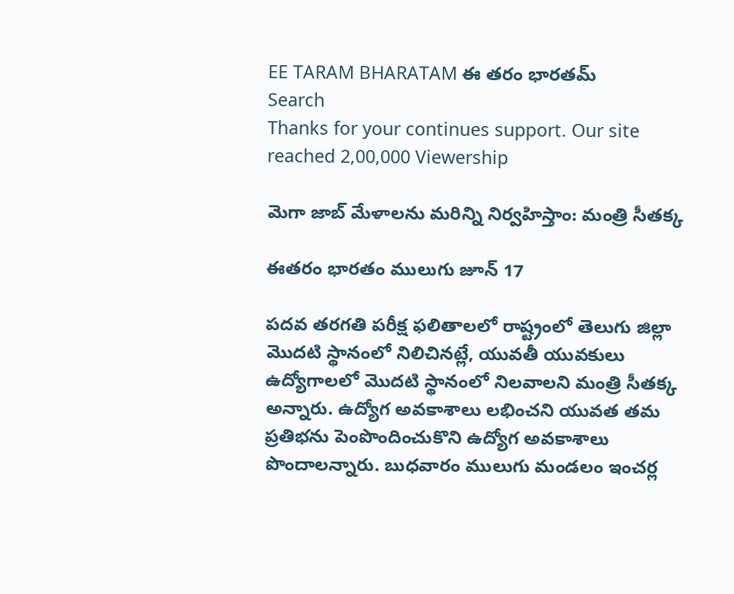EE TARAM BHARATAM ఈ తరం భారతమ్
Search
Thanks for your continues support. Our site reached 2,00,000 Viewership

మెగా జాబ్ మేళాలను మరిన్ని నిర్వహిస్తాం: మంత్రి సీతక్క

ఈతరం భారతం ములుగు జూన్ 17

పదవ తరగతి పరీక్ష ఫలితాలలో రాష్ట్రంలో తెలుగు జిల్లా మొదటి స్థానంలో నిలిచినట్లే, యువతీ యువకులు ఉద్యోగాలలో మొదటి స్థానంలో నిలవాలని మంత్రి సీతక్క అన్నారు. ఉద్యోగ అవకాశాలు లభించని యువత తమ ప్రతిభను పెంపొందించుకొని ఉద్యోగ అవకాశాలు పొందాలన్నారు. బుధవారం ములుగు మండలం ఇంచర్ల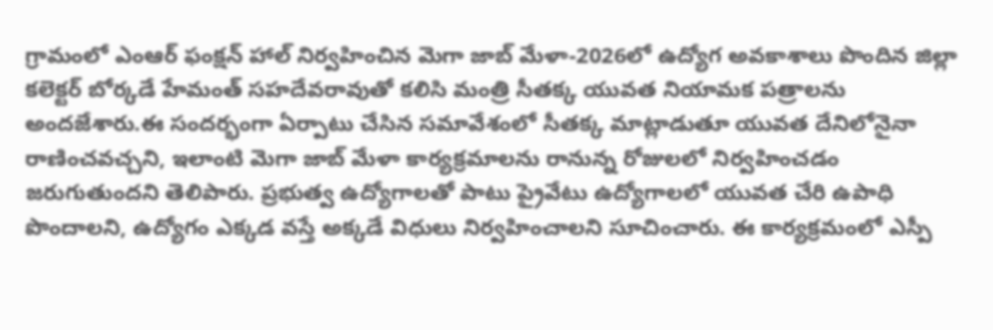గ్రామంలో ఎంఆర్‌ ఫంక్షన్‌ హాల్‌ నిర్వహించిన మెగా జాబ్‌ మేళా-2026లో ఉద్యోగ అవకాశాలు పొందిన జిల్లా కలెక్టర్‌ బోర్కడే హేమంత్‌ సహదేవరావుతో కలిసి మంత్రి సీతక్క యువత నియామక పత్రాలను అందజేశారు.ఈ సందర్భంగా ఏర్పాటు చేసిన సమావేశంలో సీతక్క మాట్లాడుతూ యువత దేనిలోనైనా రాణించవచ్చని, ఇలాంటి మెగా జాబ్ మేళా కార్యక్రమాలను రానున్న రోజులలో నిర్వహించడం జరుగుతుందని తెలిపారు. ప్రభుత్వ ఉద్యోగాలతో పాటు ప్రైవేటు ఉద్యోగాలలో యువత చేరి ఉపాధి పొందాలని, ఉద్యోగం ఎక్కడ వస్తే అక్కడే విధులు నిర్వహించాలని సూచించారు. ఈ కార్యక్రమంలో ఎస్పీ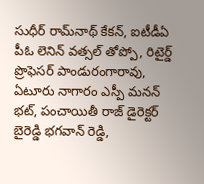సుధీర్ రామ్‌నాథ్ కేకన్, ఐటీడీఏ పీఓ లెనిన్ వత్సల్ తోప్పో, రిటైర్డ్ ప్రొఫెసర్ పాండురంగారావు, ఏటూరు నాగారం ఎస్పీ మనన్ భట్, పంచాయితీ రాజ్ డైరెక్టర్ బైరెడ్డి భగవాన్ రెడ్డి,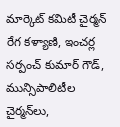మార్కెట్ కమిటీ చైర్మన్ రేగ కళ్యాణి, ఇంచర్ల సర్పంచ్ కుమార్ గౌడ్, మున్సిపాలిటీల చైర్మన్‌లు,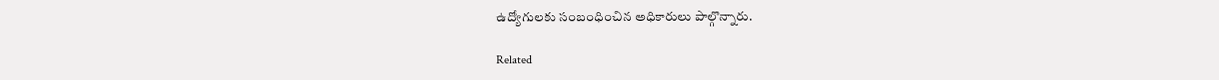ఉద్యోగులకు సంబంధించిన అధికారులు పాల్గొన్నారు.

Related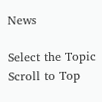News

Select the Topic
Scroll to Top